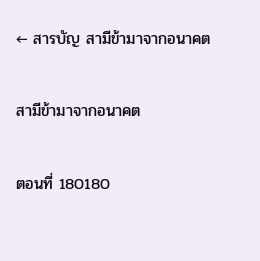← สารบัญ สามีข้ามาจากอนาคต

สามีข้ามาจากอนาคต

ตอนที่ 180180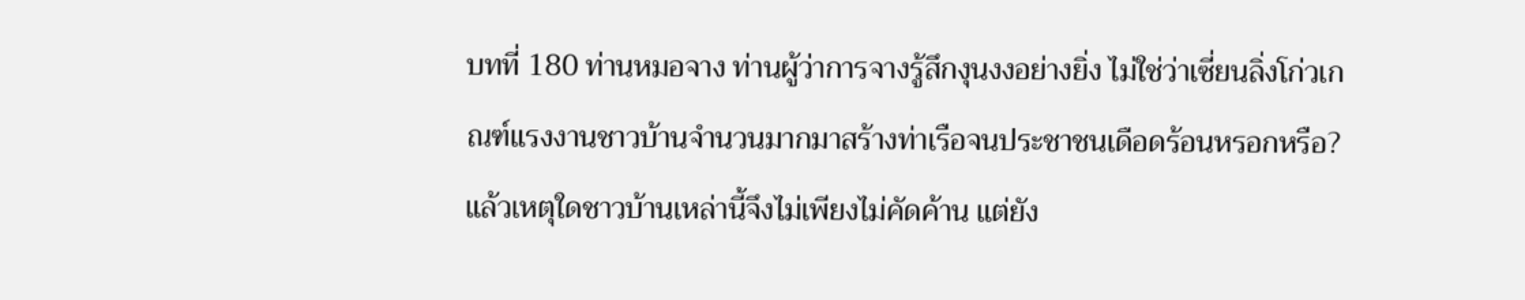บทที่ 180 ท่านหมอจาง ท่านผู้ว่าการจางรู้สึกงุนงงอย่างยิ่ง ไม่ใช่ว่าเซี่ยนลิ่งโก่วเกณฑ์แรงงานชาวบ้านจำนวนมากมาสร้างท่าเรือจนประชาชนเดือดร้อนหรอกหรือ? แล้วเหตุใดชาวบ้านเหล่านี้จึงไม่เพียงไม่คัดค้าน แต่ยัง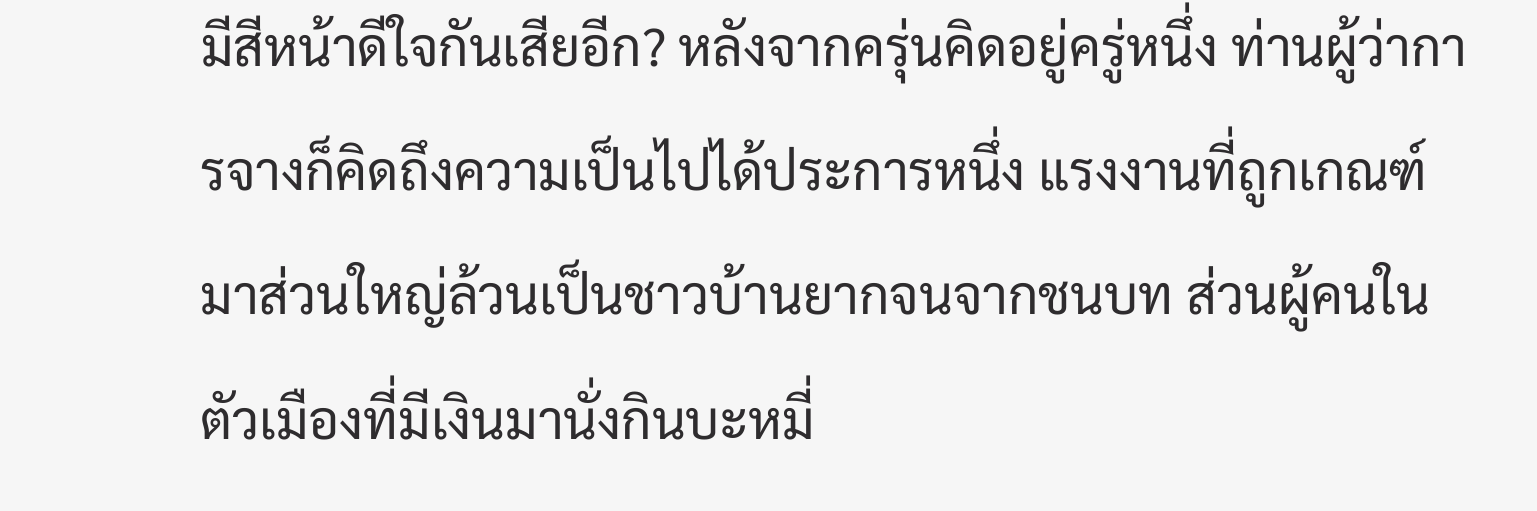มีสีหน้าดีใจกันเสียอีก? หลังจากครุ่นคิดอยู่ครู่หนึ่ง ท่านผู้ว่าการจางก็คิดถึงความเป็นไปได้ประการหนึ่ง แรงงานที่ถูกเกณฑ์มาส่วนใหญ่ล้วนเป็นชาวบ้านยากจนจากชนบท ส่วนผู้คนในตัวเมืองที่มีเงินมานั่งกินบะหมี่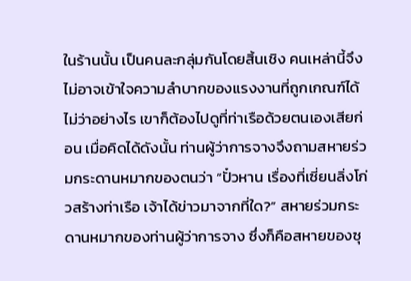ในร้านนั้น เป็นคนละกลุ่มกันโดยสิ้นเชิง คนเหล่านี้จึงไม่อาจเข้าใจความลำบากของแรงงานที่ถูกเกณฑ์ได้ ไม่ว่าอย่างไร เขาก็ต้องไปดูที่ท่าเรือด้วยตนเองเสียก่อน เมื่อคิดได้ดังนั้น ท่านผู้ว่าการจางจึงถามสหายร่วมกระดานหมากของตนว่า “ปั๋วหาน เรื่องที่เซี่ยนลิ่งโก่วสร้างท่าเรือ เจ้าได้ข่าวมาจากที่ใด?” สหายร่วมกระดานหมากของท่านผู้ว่าการจาง ซึ่งก็คือสหายของซุ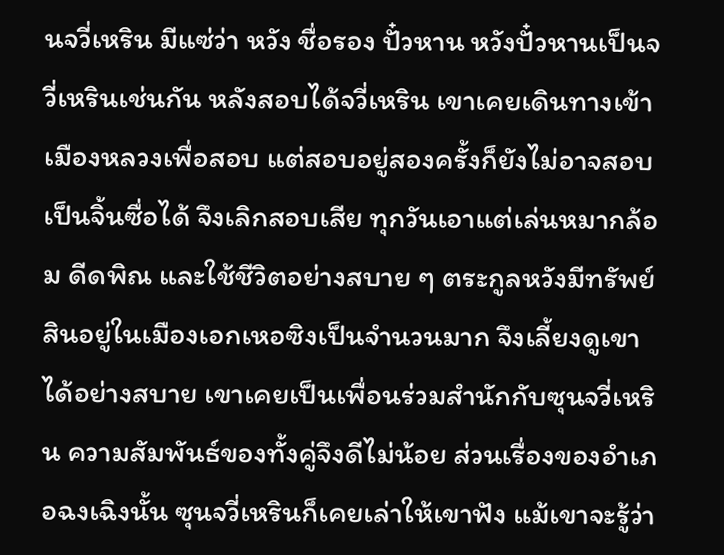นจวี่เหริน มีแซ่ว่า หวัง ชื่อรอง ปั๋วหาน หวังปั๋วหานเป็นจวี่เหรินเช่นกัน หลังสอบได้จวี่เหริน เขาเคยเดินทางเข้าเมืองหลวงเพื่อสอบ แต่สอบอยู่สองครั้งก็ยังไม่อาจสอบเป็นจิ้นซื่อได้ จึงเลิกสอบเสีย ทุกวันเอาแต่เล่นหมากล้อม ดีดพิณ และใช้ชีวิตอย่างสบาย ๆ ตระกูลหวังมีทรัพย์สินอยู่ในเมืองเอกเหอซิงเป็นจำนวนมาก จึงเลี้ยงดูเขาได้อย่างสบาย เขาเคยเป็นเพื่อนร่วมสำนักกับซุนจวี่เหริน ความสัมพันธ์ของทั้งคู่จึงดีไม่น้อย ส่วนเรื่องของอำเภอฉงเฉิงนั้น ซุนจวี่เหรินก็เคยเล่าให้เขาฟัง แม้เขาจะรู้ว่า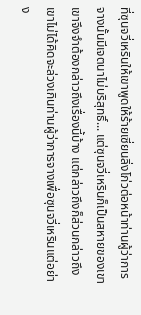ที่ซุนจวี่เหรินให้เขาพูดให้ร้ายเซี่ยนลิ่งโก่วต่อหน้าท่านผู้ว่าการจางนั้นมีเจตนาไม่บริสุทธิ์... แต่ซุนจวี่เหรินก็เป็นสหายของเขา เขาจึงจำต้องกล่าวถึงเรื่องนี้บ้าง แต่กล่าวถึงก็ส่วนกล่าวถึง เขาไม่ได้คิดจะล่วงเกินท่านผู้ว่าการจางเพื่อซุนจวี่เหรินแต่อย่าง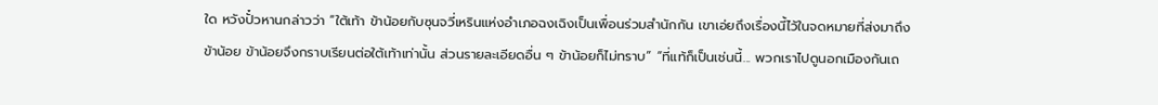ใด หวังปั๋วหานกล่าวว่า “ใต้เท้า ข้าน้อยกับซุนจวี่เหรินแห่งอำเภอฉงเฉิงเป็นเพื่อนร่วมสำนักกัน เขาเอ่ยถึงเรื่องนี้ไว้ในจดหมายที่ส่งมาถึงข้าน้อย ข้าน้อยจึงกราบเรียนต่อใต้เท้าเท่านั้น ส่วนรายละเอียดอื่น ๆ ข้าน้อยก็ไม่ทราบ” “ที่แท้ก็เป็นเช่นนี้... พวกเราไปดูนอกเมืองกันเถ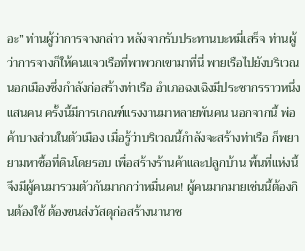อะ” ท่านผู้ว่าการจางกล่าว หลังจากรับประทานบะหมี่เสร็จ ท่านผู้ว่าการจางก็ให้คนแจวเรือที่พาพวกเขามาที่นี่ พายเรือไปยังบริเวณนอกเมืองซึ่งกำลังก่อสร้างท่าเรือ อำเภอฉงเฉิงมีประชากรราวหนึ่งแสนคน ครั้งนี้มีการเกณฑ์แรงงานมาหลายพันคน นอกจากนี้ พ่อค้าบางส่วนในตัวเมือง เมื่อรู้ว่าบริเวณนี้กำลังจะสร้างท่าเรือ ก็พยายามหาซื้อที่ดินโดยรอบ เพื่อสร้างร้านค้าและปลูกบ้าน พื้นที่แห่งนี้จึงมีผู้คนมารวมตัวกันมากกว่าหมื่นคน! ผู้คนมากมายเช่นนี้ต้องกินต้องใช้ ต้องขนส่งวัสดุก่อสร้างนานาช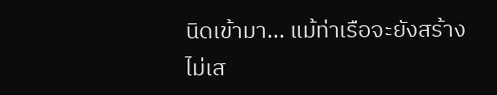นิดเข้ามา... แม้ท่าเรือจะยังสร้างไม่เส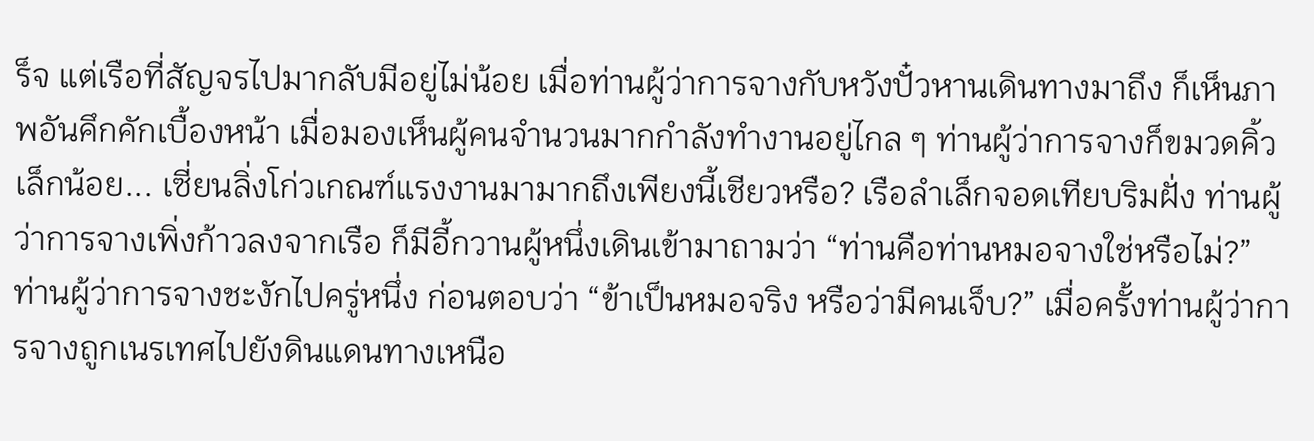ร็จ แต่เรือที่สัญจรไปมากลับมีอยู่ไม่น้อย เมื่อท่านผู้ว่าการจางกับหวังปั๋วหานเดินทางมาถึง ก็เห็นภาพอันคึกคักเบื้องหน้า เมื่อมองเห็นผู้คนจำนวนมากกำลังทำงานอยู่ไกล ๆ ท่านผู้ว่าการจางก็ขมวดคิ้วเล็กน้อย... เซี่ยนลิ่งโก่วเกณฑ์แรงงานมามากถึงเพียงนี้เชียวหรือ? เรือลำเล็กจอดเทียบริมฝั่ง ท่านผู้ว่าการจางเพิ่งก้าวลงจากเรือ ก็มีอี้กวานผู้หนึ่งเดินเข้ามาถามว่า “ท่านคือท่านหมอจางใช่หรือไม่?” ท่านผู้ว่าการจางชะงักไปครู่หนึ่ง ก่อนตอบว่า “ข้าเป็นหมอจริง หรือว่ามีคนเจ็บ?” เมื่อครั้งท่านผู้ว่าการจางถูกเนรเทศไปยังดินแดนทางเหนือ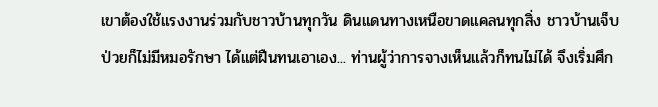เขาต้องใช้แรงงานร่วมกับชาวบ้านทุกวัน ดินแดนทางเหนือขาดแคลนทุกสิ่ง ชาวบ้านเจ็บป่วยก็ไม่มีหมอรักษา ได้แต่ฝืนทนเอาเอง... ท่านผู้ว่าการจางเห็นแล้วก็ทนไม่ได้ จึงเริ่มศึก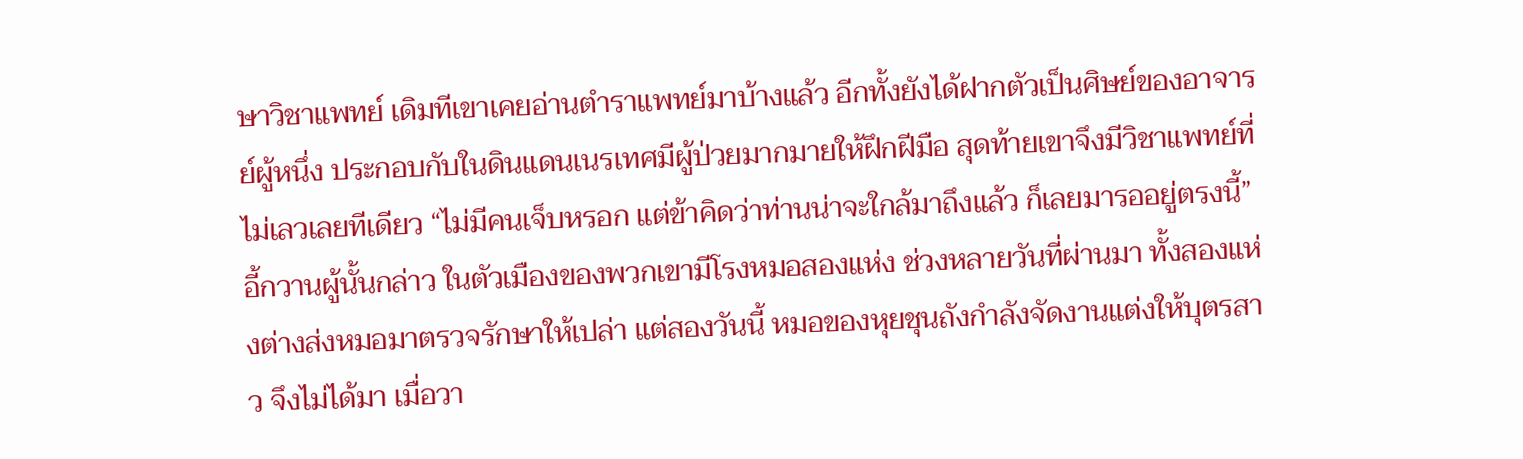ษาวิชาแพทย์ เดิมทีเขาเคยอ่านตำราแพทย์มาบ้างแล้ว อีกทั้งยังได้ฝากตัวเป็นศิษย์ของอาจารย์ผู้หนึ่ง ประกอบกับในดินแดนเนรเทศมีผู้ป่วยมากมายให้ฝึกฝีมือ สุดท้ายเขาจึงมีวิชาแพทย์ที่ไม่เลวเลยทีเดียว “ไม่มีคนเจ็บหรอก แต่ข้าคิดว่าท่านน่าจะใกล้มาถึงแล้ว ก็เลยมารออยู่ตรงนี้” อี้กวานผู้นั้นกล่าว ในตัวเมืองของพวกเขามีโรงหมอสองแห่ง ช่วงหลายวันที่ผ่านมา ทั้งสองแห่งต่างส่งหมอมาตรวจรักษาให้เปล่า แต่สองวันนี้ หมอของหุยชุนถังกำลังจัดงานแต่งให้บุตรสาว จึงไม่ได้มา เมื่อวา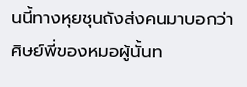นนี้ทางหุยชุนถังส่งคนมาบอกว่า ศิษย์พี่ของหมอผู้นั้นท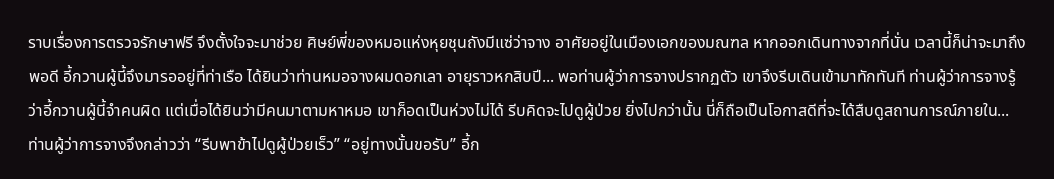ราบเรื่องการตรวจรักษาฟรี จึงตั้งใจจะมาช่วย ศิษย์พี่ของหมอแห่งหุยชุนถังมีแซ่ว่าจาง อาศัยอยู่ในเมืองเอกของมณฑล หากออกเดินทางจากที่นั่น เวลานี้ก็น่าจะมาถึงพอดี อี้กวานผู้นี้จึงมารออยู่ที่ท่าเรือ ได้ยินว่าท่านหมอจางผมดอกเลา อายุราวหกสิบปี... พอท่านผู้ว่าการจางปรากฏตัว เขาจึงรีบเดินเข้ามาทักทันที ท่านผู้ว่าการจางรู้ว่าอี้กวานผู้นี้จำคนผิด แต่เมื่อได้ยินว่ามีคนมาตามหาหมอ เขาก็อดเป็นห่วงไม่ได้ รีบคิดจะไปดูผู้ป่วย ยิ่งไปกว่านั้น นี่ก็ถือเป็นโอกาสดีที่จะได้สืบดูสถานการณ์ภายใน... ท่านผู้ว่าการจางจึงกล่าวว่า “รีบพาข้าไปดูผู้ป่วยเร็ว” “อยู่ทางนั้นขอรับ” อี้ก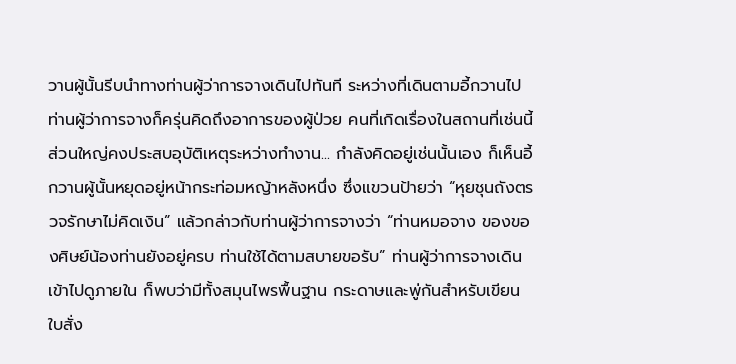วานผู้นั้นรีบนำทางท่านผู้ว่าการจางเดินไปทันที ระหว่างที่เดินตามอี้กวานไป ท่านผู้ว่าการจางก็ครุ่นคิดถึงอาการของผู้ป่วย คนที่เกิดเรื่องในสถานที่เช่นนี้ ส่วนใหญ่คงประสบอุบัติเหตุระหว่างทำงาน... กำลังคิดอยู่เช่นนั้นเอง ก็เห็นอี้กวานผู้นั้นหยุดอยู่หน้ากระท่อมหญ้าหลังหนึ่ง ซึ่งแขวนป้ายว่า “หุยชุนถังตรวจรักษาไม่คิดเงิน” แล้วกล่าวกับท่านผู้ว่าการจางว่า “ท่านหมอจาง ของของศิษย์น้องท่านยังอยู่ครบ ท่านใช้ได้ตามสบายขอรับ” ท่านผู้ว่าการจางเดินเข้าไปดูภายใน ก็พบว่ามีทั้งสมุนไพรพื้นฐาน กระดาษและพู่กันสำหรับเขียนใบสั่ง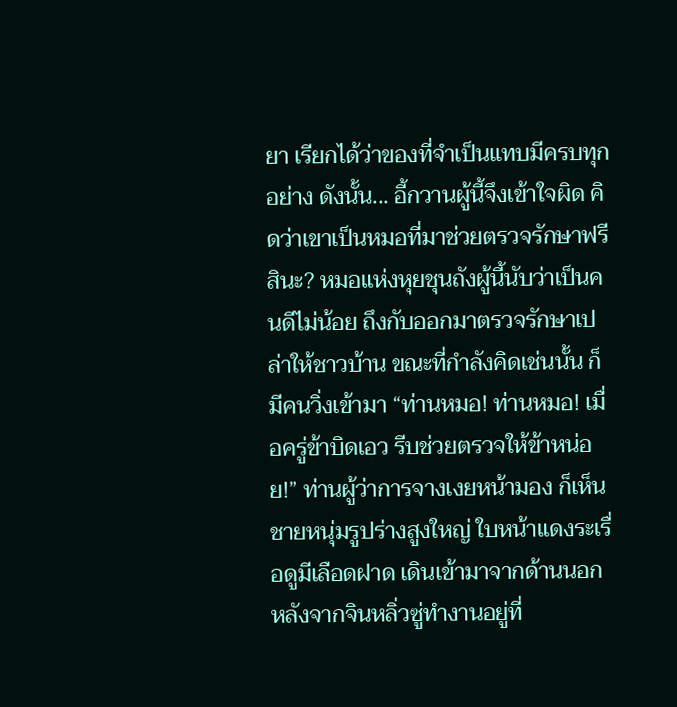ยา เรียกได้ว่าของที่จำเป็นแทบมีครบทุกอย่าง ดังนั้น... อี้กวานผู้นี้จึงเข้าใจผิด คิดว่าเขาเป็นหมอที่มาช่วยตรวจรักษาฟรีสินะ? หมอแห่งหุยชุนถังผู้นี้นับว่าเป็นคนดีไม่น้อย ถึงกับออกมาตรวจรักษาเปล่าให้ชาวบ้าน ขณะที่กำลังคิดเช่นนั้น ก็มีคนวิ่งเข้ามา “ท่านหมอ! ท่านหมอ! เมื่อครู่ข้าบิดเอว รีบช่วยตรวจให้ข้าหน่อย!” ท่านผู้ว่าการจางเงยหน้ามอง ก็เห็นชายหนุ่มรูปร่างสูงใหญ่ ใบหน้าแดงระเรื่อดูมีเลือดฝาด เดินเข้ามาจากด้านนอก หลังจากจินหลิ่วซู่ทำงานอยู่ที่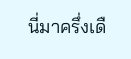นี่มาครึ่งเดื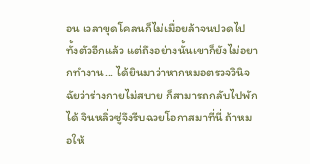อน เวลาขุดโคลนก็ไม่เมื่อยล้าจนปวดไปทั้งตัวอีกแล้ว แต่ถึงอย่างนั้นเขาก็ยังไม่อยากทำงาน... ได้ยินมาว่าหากหมอตรวจวินิจฉัยว่าร่างกายไม่สบาย ก็สามารถกลับไปพักได้ จินหลิ่วซู่จึงรีบฉวยโอกาสมาที่นี่ ถ้าหมอให้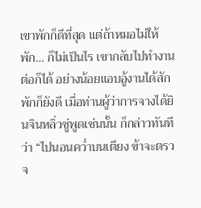เขาพักก็ดีที่สุด แต่ถ้าหมอไม่ให้พัก... ก็ไม่เป็นไร เขากลับไปทำงานต่อก็ได้ อย่างน้อยแอบอู้งานได้สักพักก็ยังดี เมื่อท่านผู้ว่าการจางได้ยินจินหลิ่วซู่พูดเช่นนั้น ก็กล่าวทันทีว่า “ไปนอนคว่ำบนเตียง ข้าจะตรวจ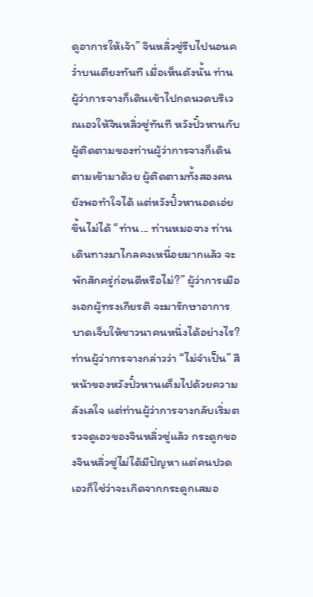ดูอาการให้เจ้า” จินหลิ่วซู่รีบไปนอนคว่ำบนเตียงทันที เมื่อเห็นดังนั้น ท่านผู้ว่าการจางก็เดินเข้าไปกดนวดบริเวณเอวให้จินหลิ่วซู่ทันที หวังปั๋วหานกับผู้ติดตามของท่านผู้ว่าการจางก็เดินตามเข้ามาด้วย ผู้ติดตามทั้งสองคนยังพอทำใจได้ แต่หวังปั๋วหานอดเอ่ยขึ้นไม่ได้ “ท่าน... ท่านหมอจาง ท่านเดินทางมาไกลคงเหนื่อยมากแล้ว จะพักสักครู่ก่อนดีหรือไม่?” ผู้ว่าการเมืองเอกผู้ทรงเกียรติ จะมารักษาอาการบาดเจ็บให้ชาวนาคนหนึ่งได้อย่างไร? ท่านผู้ว่าการจางกล่าวว่า “ไม่จำเป็น” สีหน้าของหวังปั๋วหานเต็มไปด้วยความลังเลใจ แต่ท่านผู้ว่าการจางกลับเริ่มตรวจดูเอวของจินหลิ่วซู่แล้ว กระดูกของจินหลิ่วซู่ไม่ได้มีปัญหา แต่คนปวดเอวก็ใช่ว่าจะเกิดจากกระดูกเสมอ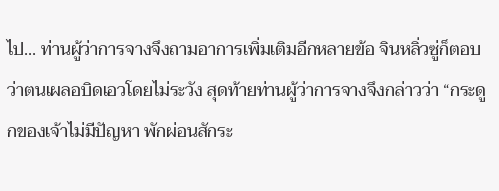ไป... ท่านผู้ว่าการจางจึงถามอาการเพิ่มเติมอีกหลายข้อ จินหลิ่วซู่ก็ตอบว่าตนเผลอบิดเอวโดยไม่ระวัง สุดท้ายท่านผู้ว่าการจางจึงกล่าวว่า “กระดูกของเจ้าไม่มีปัญหา พักผ่อนสักระ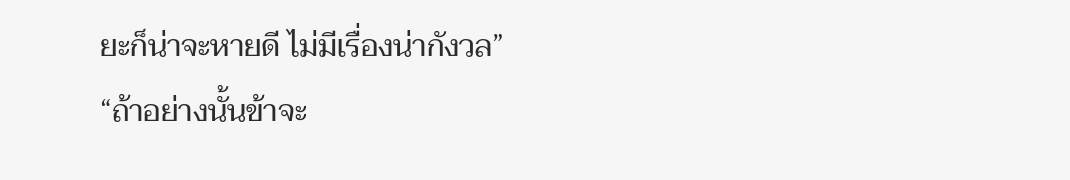ยะก็น่าจะหายดี ไม่มีเรื่องน่ากังวล” “ถ้าอย่างนั้นข้าจะ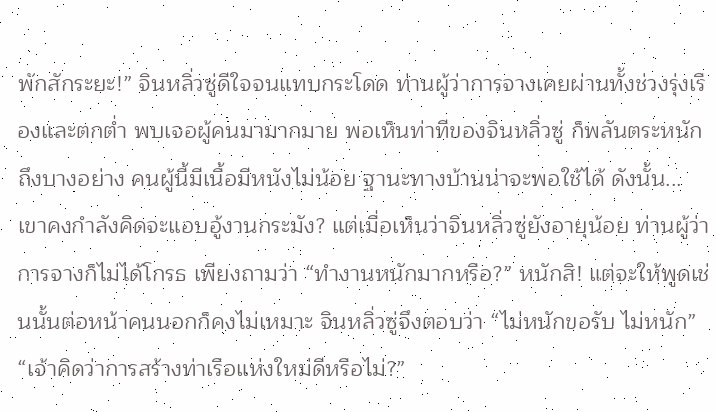พักสักระยะ!” จินหลิ่วซู่ดีใจจนแทบกระโดด ท่านผู้ว่าการจางเคยผ่านทั้งช่วงรุ่งเรืองและตกต่ำ พบเจอผู้คนมามากมาย พอเห็นท่าทีของจินหลิ่วซู่ ก็พลันตระหนักถึงบางอย่าง คนผู้นี้มีเนื้อมีหนังไม่น้อย ฐานะทางบ้านน่าจะพอใช้ได้ ดังนั้น... เขาคงกำลังคิดจะแอบอู้งานกระมัง? แต่เมื่อเห็นว่าจินหลิ่วซู่ยังอายุน้อย ท่านผู้ว่าการจางก็ไม่ได้โกรธ เพียงถามว่า “ทำงานหนักมากหรือ?” หนักสิ! แต่จะให้พูดเช่นนั้นต่อหน้าคนนอกก็คงไม่เหมาะ จินหลิ่วซู่จึงตอบว่า “ไม่หนักขอรับ ไม่หนัก” “เจ้าคิดว่าการสร้างท่าเรือแห่งใหม่ดีหรือไม่?”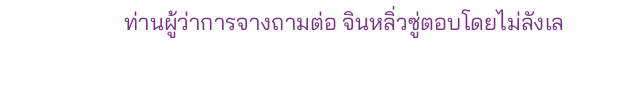ท่านผู้ว่าการจางถามต่อ จินหลิ่วซู่ตอบโดยไม่ลังเล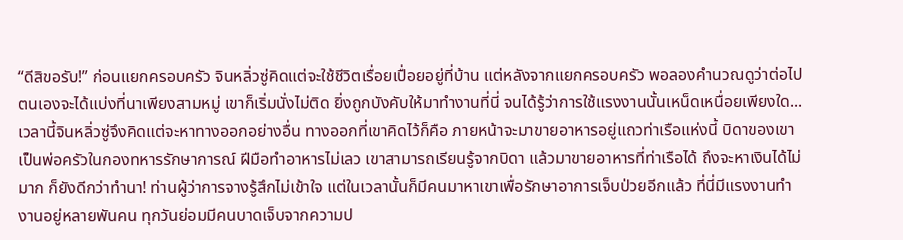“ดีสิขอรับ!” ก่อนแยกครอบครัว จินหลิ่วซู่คิดแต่จะใช้ชีวิตเรื่อยเปื่อยอยู่ที่บ้าน แต่หลังจากแยกครอบครัว พอลองคำนวณดูว่าต่อไปตนเองจะได้แบ่งที่นาเพียงสามหมู่ เขาก็เริ่มนั่งไม่ติด ยิ่งถูกบังคับให้มาทำงานที่นี่ จนได้รู้ว่าการใช้แรงงานนั้นเหน็ดเหนื่อยเพียงใด... เวลานี้จินหลิ่วซู่จึงคิดแต่จะหาทางออกอย่างอื่น ทางออกที่เขาคิดไว้ก็คือ ภายหน้าจะมาขายอาหารอยู่แถวท่าเรือแห่งนี้ บิดาของเขาเป็นพ่อครัวในกองทหารรักษาการณ์ ฝีมือทำอาหารไม่เลว เขาสามารถเรียนรู้จากบิดา แล้วมาขายอาหารที่ท่าเรือได้ ถึงจะหาเงินได้ไม่มาก ก็ยังดีกว่าทำนา! ท่านผู้ว่าการจางรู้สึกไม่เข้าใจ แต่ในเวลานั้นก็มีคนมาหาเขาเพื่อรักษาอาการเจ็บป่วยอีกแล้ว ที่นี่มีแรงงานทำงานอยู่หลายพันคน ทุกวันย่อมมีคนบาดเจ็บจากความป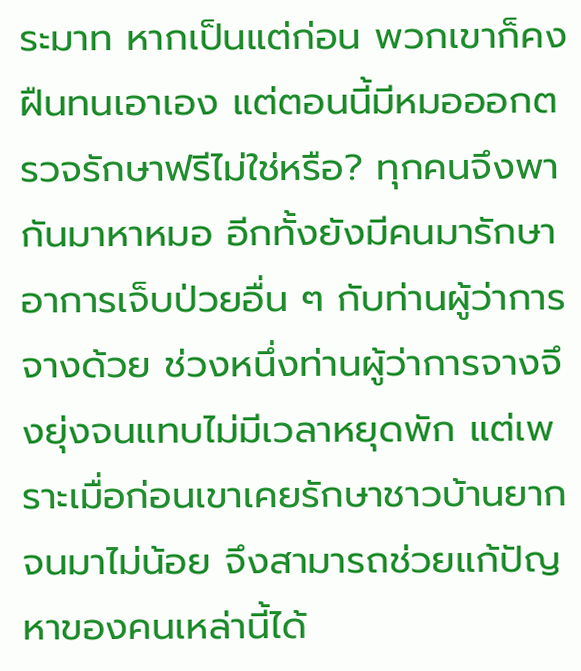ระมาท หากเป็นแต่ก่อน พวกเขาก็คงฝืนทนเอาเอง แต่ตอนนี้มีหมอออกตรวจรักษาฟรีไม่ใช่หรือ? ทุกคนจึงพากันมาหาหมอ อีกทั้งยังมีคนมารักษาอาการเจ็บป่วยอื่น ๆ กับท่านผู้ว่าการจางด้วย ช่วงหนึ่งท่านผู้ว่าการจางจึงยุ่งจนแทบไม่มีเวลาหยุดพัก แต่เพราะเมื่อก่อนเขาเคยรักษาชาวบ้านยากจนมาไม่น้อย จึงสามารถช่วยแก้ปัญหาของคนเหล่านี้ได้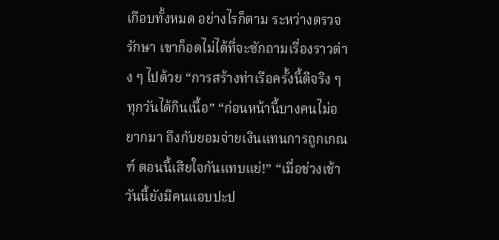เกือบทั้งหมด อย่างไรก็ตาม ระหว่างตรวจรักษา เขาก็อดไม่ได้ที่จะซักถามเรื่องราวต่าง ๆ ไปด้วย “การสร้างท่าเรือครั้งนี้ดีจริง ๆ ทุกวันได้กินเนื้อ” “ก่อนหน้านี้บางคนไม่อยากมา ถึงกับยอมจ่ายเงินแทนการถูกเกณฑ์ ตอนนี้เสียใจกันแทบแย่!” “เมื่อช่วงเช้าวันนี้ยังมีคนแอบปะป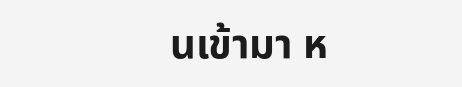นเข้ามา ห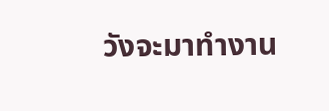วังจะมาทำงาน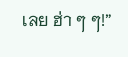เลย ฮ่า ๆ ๆ!”